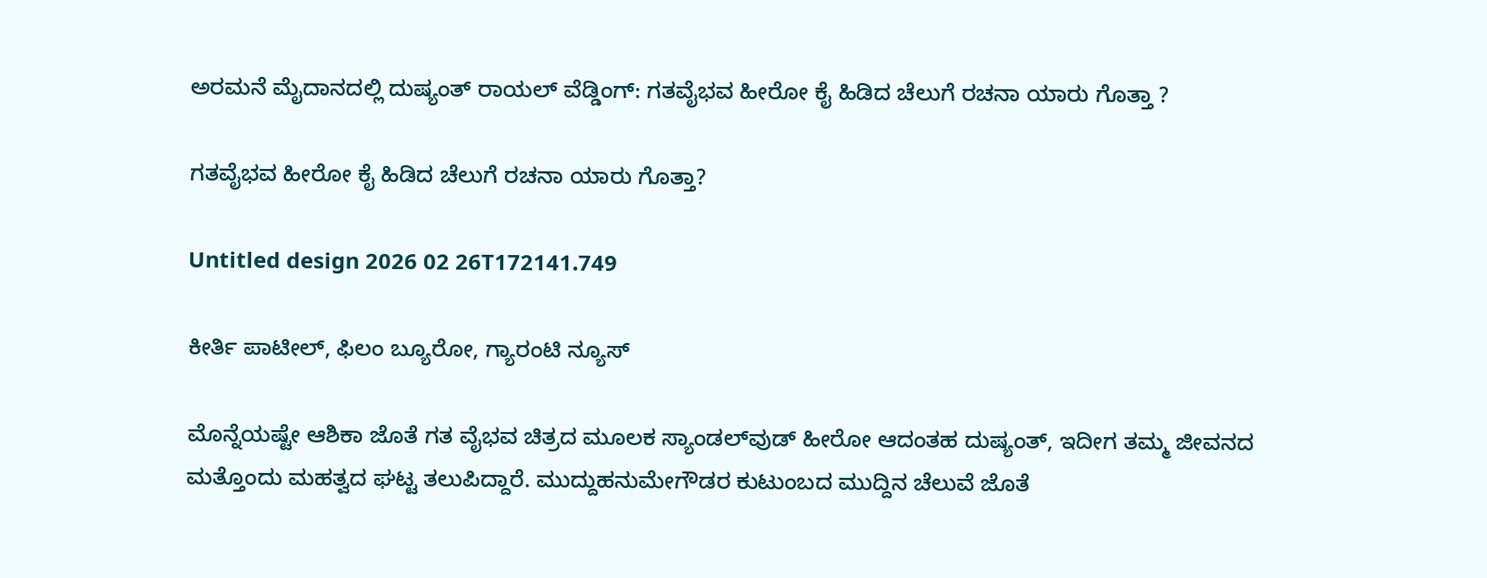ಅರಮನೆ ಮೈದಾನದಲ್ಲಿ ದುಷ್ಯಂತ್ ರಾಯಲ್ ವೆಡ್ಡಿಂಗ್: ಗತವೈಭವ ಹೀರೋ ಕೈ ಹಿಡಿದ ಚೆಲುಗೆ ರಚನಾ ಯಾರು ಗೊತ್ತಾ ?

ಗತವೈಭವ ಹೀರೋ ಕೈ ಹಿಡಿದ ಚೆಲುಗೆ ರಚನಾ ಯಾರು ಗೊತ್ತಾ?

Untitled design 2026 02 26T172141.749

ಕೀರ್ತಿ ಪಾಟೀಲ್, ಫಿಲಂ ಬ್ಯೂರೋ, ಗ್ಯಾರಂಟಿ ನ್ಯೂಸ್

ಮೊನ್ನೆಯಷ್ಟೇ ಆಶಿಕಾ ಜೊತೆ ಗತ ವೈಭವ ಚಿತ್ರದ ಮೂಲಕ ಸ್ಯಾಂಡಲ್‌ವುಡ್ ಹೀರೋ ಆದಂತಹ ದುಷ್ಯಂತ್, ಇದೀಗ ತಮ್ಮ ಜೀವನದ ಮತ್ತೊಂದು ಮಹತ್ವದ ಘಟ್ಟ ತಲುಪಿದ್ದಾರೆ. ಮುದ್ದುಹನುಮೇಗೌಡರ ಕುಟುಂಬದ ಮುದ್ದಿನ ಚೆಲುವೆ ಜೊತೆ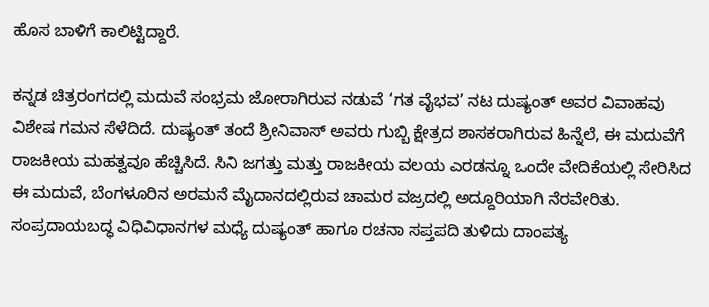ಹೊಸ ಬಾಳಿಗೆ ಕಾಲಿಟ್ಟಿದ್ದಾರೆ.

ಕನ್ನಡ ಚಿತ್ರರಂಗದಲ್ಲಿ ಮದುವೆ ಸಂಭ್ರಮ ಜೋರಾಗಿರುವ ನಡುವೆ ‘ಗತ ವೈಭವ’ ನಟ ದುಷ್ಯಂತ್ ಅವರ ವಿವಾಹವು ವಿಶೇಷ ಗಮನ ಸೆಳೆದಿದೆ. ದುಷ್ಯಂತ್ ತಂದೆ ಶ್ರೀನಿವಾಸ್ ಅವರು ಗುಬ್ಬಿ ಕ್ಷೇತ್ರದ ಶಾಸಕರಾಗಿರುವ ಹಿನ್ನೆಲೆ, ಈ ಮದುವೆಗೆ ರಾಜಕೀಯ ಮಹತ್ವವೂ ಹೆಚ್ಚಿಸಿದೆ. ಸಿನಿ ಜಗತ್ತು ಮತ್ತು ರಾಜಕೀಯ ವಲಯ ಎರಡನ್ನೂ ಒಂದೇ ವೇದಿಕೆಯಲ್ಲಿ ಸೇರಿಸಿದ ಈ ಮದುವೆ, ಬೆಂಗಳೂರಿನ ಅರಮನೆ ಮೈದಾನದಲ್ಲಿರುವ ಚಾಮರ ವಜ್ರದಲ್ಲಿ ಅದ್ದೂರಿಯಾಗಿ ನೆರವೇರಿತು. ಸಂಪ್ರದಾಯಬದ್ಧ ವಿಧಿವಿಧಾನಗಳ ಮಧ್ಯೆ ದುಷ್ಯಂತ್ ಹಾಗೂ ರಚನಾ ಸಪ್ತಪದಿ ತುಳಿದು ದಾಂಪತ್ಯ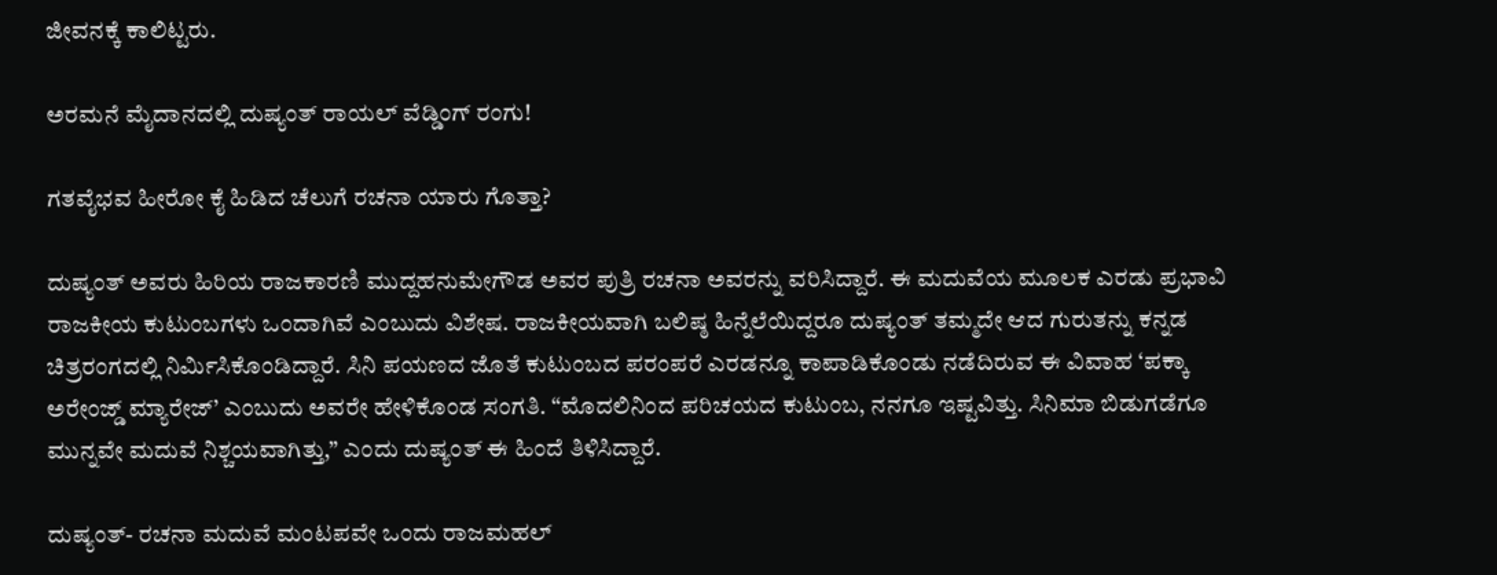ಜೀವನಕ್ಕೆ ಕಾಲಿಟ್ಟರು.

ಅರಮನೆ ಮೈದಾನದಲ್ಲಿ ದುಷ್ಯಂತ್ ರಾಯಲ್ ವೆಡ್ಡಿಂಗ್ ರಂಗು!

ಗತವೈಭವ ಹೀರೋ ಕೈ ಹಿಡಿದ ಚೆಲುಗೆ ರಚನಾ ಯಾರು ಗೊತ್ತಾ?

ದುಷ್ಯಂತ್ ಅವರು ಹಿರಿಯ ರಾಜಕಾರಣಿ ಮುದ್ದಹನುಮೇಗೌಡ ಅವರ ಪುತ್ರಿ ರಚನಾ ಅವರನ್ನು ವರಿಸಿದ್ದಾರೆ. ಈ ಮದುವೆಯ ಮೂಲಕ ಎರಡು ಪ್ರಭಾವಿ ರಾಜಕೀಯ ಕುಟುಂಬಗಳು ಒಂದಾಗಿವೆ ಎಂಬುದು ವಿಶೇಷ. ರಾಜಕೀಯವಾಗಿ ಬಲಿಷ್ಠ ಹಿನ್ನೆಲೆಯಿದ್ದರೂ ದುಷ್ಯಂತ್ ತಮ್ಮದೇ ಆದ ಗುರುತನ್ನು ಕನ್ನಡ ಚಿತ್ರರಂಗದಲ್ಲಿ ನಿರ್ಮಿಸಿಕೊಂಡಿದ್ದಾರೆ. ಸಿನಿ ಪಯಣದ ಜೊತೆ ಕುಟುಂಬದ ಪರಂಪರೆ ಎರಡನ್ನೂ ಕಾಪಾಡಿಕೊಂಡು ನಡೆದಿರುವ ಈ ವಿವಾಹ ‘ಪಕ್ಕಾ ಅರೇಂಜ್ಡ್ ಮ್ಯಾರೇಜ್’ ಎಂಬುದು ಅವರೇ ಹೇಳಿಕೊಂಡ ಸಂಗತಿ. “ಮೊದಲಿನಿಂದ ಪರಿಚಯದ ಕುಟುಂಬ, ನನಗೂ ಇಷ್ಟವಿತ್ತು. ಸಿನಿಮಾ ಬಿಡುಗಡೆಗೂ ಮುನ್ನವೇ ಮದುವೆ ನಿಶ್ಚಯವಾಗಿತ್ತು,” ಎಂದು ದುಷ್ಯಂತ್ ಈ ಹಿಂದೆ ತಿಳಿಸಿದ್ದಾರೆ.

ದುಷ್ಯಂತ್- ರಚನಾ ಮದುವೆ ಮಂಟಪವೇ ಒಂದು ರಾಜಮಹಲ್‌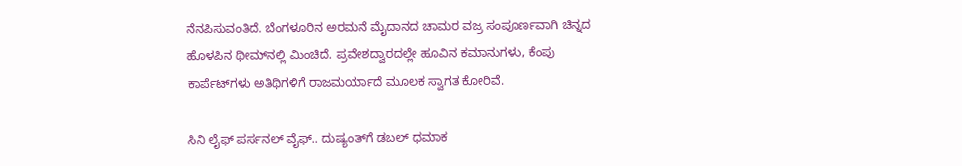ನೆನಪಿಸುವಂತಿದೆ. ಬೆಂಗಳೂರಿನ ಅರಮನೆ ಮೈದಾನದ ಚಾಮರ ವಜ್ರ ಸಂಪೂರ್ಣವಾಗಿ ಚಿನ್ನದ ಹೊಳಪಿನ ಥೀಮ್‌ನಲ್ಲಿ ಮಿಂಚಿದೆ. ಪ್ರವೇಶದ್ವಾರದಲ್ಲೇ ಹೂವಿನ ಕಮಾನುಗಳು, ಕೆಂಪು ಕಾರ್ಪೆಟ್‌ಗಳು ಅತಿಥಿಗಳಿಗೆ ರಾಜಮರ್ಯಾದೆ ಮೂಲಕ ಸ್ವಾಗತ ಕೋರಿವೆ.

ಸಿನಿ ಲೈಫ್ ಪರ್ಸನಲ್ ವೈಫ್.. ದುಷ್ಯಂತ್‌‌ಗೆ ಡಬಲ್ ಧಮಾಕ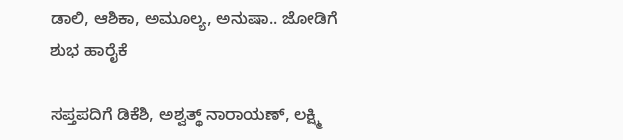ಡಾಲಿ, ಆಶಿಕಾ, ಅಮೂಲ್ಯ, ಅನುಷಾ.. ಜೋಡಿಗೆ ಶುಭ ಹಾರೈಕೆ

ಸಪ್ತಪದಿಗೆ ಡಿಕೆಶಿ, ಅಶ್ವತ್ಥ್ ನಾರಾಯಣ್, ಲಕ್ಷ್ಮಿ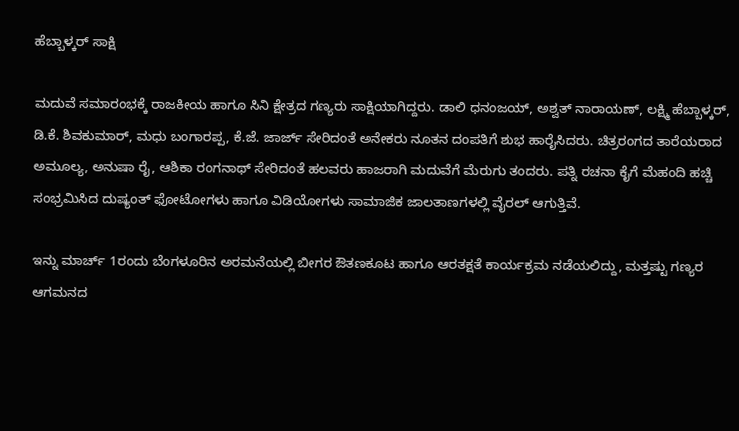ಹೆಬ್ಬಾಳ್ಕರ್ ಸಾಕ್ಷಿ

ಮದುವೆ ಸಮಾರಂಭಕ್ಕೆ ರಾಜಕೀಯ ಹಾಗೂ ಸಿನಿ ಕ್ಷೇತ್ರದ ಗಣ್ಯರು ಸಾಕ್ಷಿಯಾಗಿದ್ದರು. ಡಾಲಿ ಧನಂಜಯ್, ಅಶ್ವತ್ ನಾರಾಯಣ್, ಲಕ್ಷ್ಮಿ ಹೆಬ್ಬಾಳ್ಕರ್, ಡಿ.ಕೆ. ಶಿವಕುಮಾರ್, ಮಧು ಬಂಗಾರಪ್ಪ, ಕೆ.ಜೆ. ಜಾರ್ಜ್ ಸೇರಿದಂತೆ ಅನೇಕರು ನೂತನ ದಂಪತಿಗೆ ಶುಭ ಹಾರೈಸಿದರು. ಚಿತ್ರರಂಗದ ತಾರೆಯರಾದ ಅಮೂಲ್ಯ, ಅನುಷಾ ರೈ, ಆಶಿಕಾ ರಂಗನಾಥ್ ಸೇರಿದಂತೆ ಹಲವರು ಹಾಜರಾಗಿ ಮದುವೆಗೆ ಮೆರುಗು ತಂದರು. ಪತ್ನಿ ರಚನಾ ಕೈಗೆ ಮೆಹಂದಿ ಹಚ್ಚಿ ಸಂಭ್ರಮಿಸಿದ ದುಷ್ಯಂತ್ ಫೋಟೋಗಳು ಹಾಗೂ ವಿಡಿಯೋಗಳು ಸಾಮಾಜಿಕ ಜಾಲತಾಣಗಳಲ್ಲಿ ವೈರಲ್ ಆಗುತ್ತಿವೆ.

ಇನ್ನು ಮಾರ್ಚ್ 1ರಂದು ಬೆಂಗಳೂರಿನ ಅರಮನೆಯಲ್ಲಿ ಬೀಗರ ಔತಣಕೂಟ ಹಾಗೂ ಆರತಕ್ಷತೆ ಕಾರ್ಯಕ್ರಮ ನಡೆಯಲಿದ್ದು, ಮತ್ತಷ್ಟು ಗಣ್ಯರ ಆಗಮನದ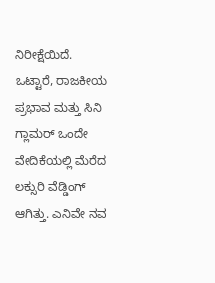ನಿರೀಕ್ಷೆಯಿದೆ. ಒಟ್ಟಾರೆ, ರಾಜಕೀಯ ಪ್ರಭಾವ ಮತ್ತು ಸಿನಿ ಗ್ಲಾಮರ್ ಒಂದೇ ವೇದಿಕೆಯಲ್ಲಿ ಮೆರೆದ ಲಕ್ಸುರಿ ವೆಡ್ಡಿಂಗ್ ಆಗಿತ್ತು. ಎನಿವೇ ನವ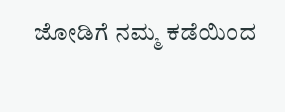ಜೋಡಿಗೆ ನಮ್ಮ ಕಡೆಯಿಂದ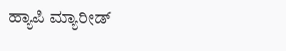ಹ್ಯಾಪಿ ಮ್ಯಾರೀಡ್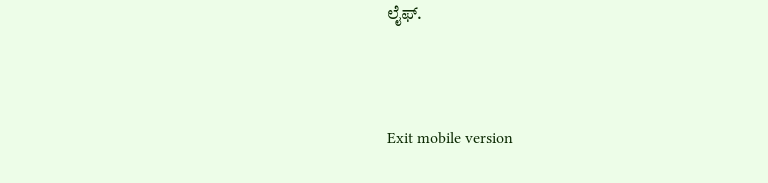ಲೈಫ್.



Exit mobile version